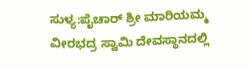ಸುಳ್ಯ:ಪೈಚಾರ್ ಶ್ರೀ ಮಾರಿಯಮ್ಮ ವೀರಭದ್ರ ಸ್ವಾಮಿ ದೇವಸ್ಥಾನದಲ್ಲಿ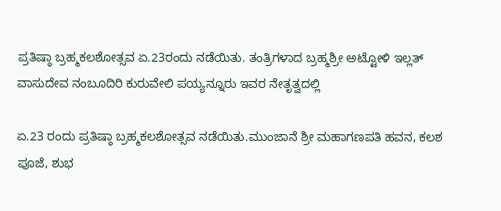ಪ್ರತಿಷ್ಠಾ ಬ್ರಹ್ಮಕಲಶೋತ್ಸವ ಏ.23ರಂದು ನಡೆಯಿತು. ತಂತ್ರಿಗಳಾದ ಬ್ರಹ್ಮಶ್ರೀ ಅಟ್ಟೋಳಿ ಇಲ್ಲತ್ ವಾಸುದೇವ ನಂಬೂದಿರಿ ಕುರುವೇಲಿ ಪಯ್ಯನ್ನೂರು ಇವರ ನೇತೃತ್ವದಲ್ಲಿ

ಏ.23 ರಂದು ಪ್ರತಿಷ್ಠಾ ಬ್ರಹ್ಮಕಲಶೋತ್ಸವ ನಡೆಯಿತು.ಮುಂಜಾನೆ ಶ್ರೀ ಮಹಾಗಣಪತಿ ಹವನ, ಕಲಶ ಪೂಜೆ, ಶುಭ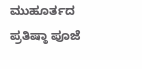ಮುಹೂರ್ತದ ಪ್ರತಿಷ್ಠಾ ಪೂಜೆ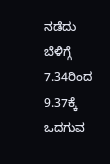ನಡೆದು
ಬೆಳಿಗ್ಗೆ 7.34ರಿಂದ 9.37ಕ್ಕೆ ಒದಗುವ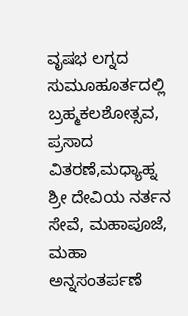ವೃಷಭ ಲಗ್ನದ ಸುಮೂಹೂರ್ತದಲ್ಲಿ ಬ್ರಹ್ಮಕಲಶೋತ್ಸವ, ಪ್ರಸಾದ ವಿತರಣೆ,ಮಧ್ಯಾಹ್ನ ಶ್ರೀ ದೇವಿಯ ನರ್ತನ ಸೇವೆ, ಮಹಾಪೂಜೆ, ಮಹಾ ಅನ್ನಸಂತರ್ಪಣೆ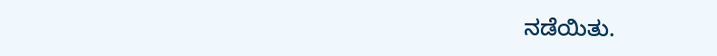ನಡೆಯಿತು.